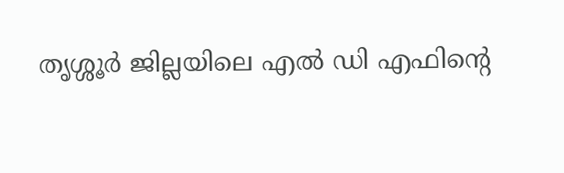തൃശ്ശൂർ ജില്ലയിലെ എൽ ഡി എഫിന്റെ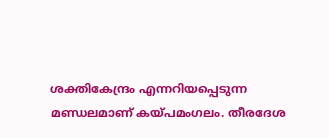ശക്തികേന്ദ്രം എന്നറിയപ്പെടുന്ന മണ്ഡലമാണ് കയ്പമംഗലം. തീരദേശ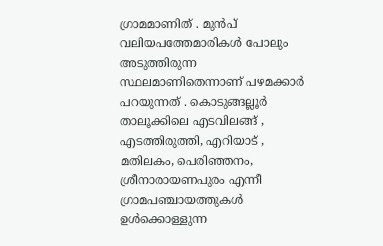ഗ്രാമമാണിത് . മുൻപ് വലിയപത്തേമാരികൾ പോലും അടുത്തിരുന്ന സ്ഥലമാണിതെന്നാണ് പഴമക്കാർ പറയുന്നത് . കൊടുങ്ങല്ലൂർ താലൂക്കിലെ എടവിലങ്ങ് , എടത്തിരുത്തി, എറിയാട് , മതിലകം, പെരിഞ്ഞനം, ശ്രീനാരായണപുരം എന്നീ ഗ്രാമപഞ്ചായത്തുകൾ ഉൾക്കൊള്ളുന്ന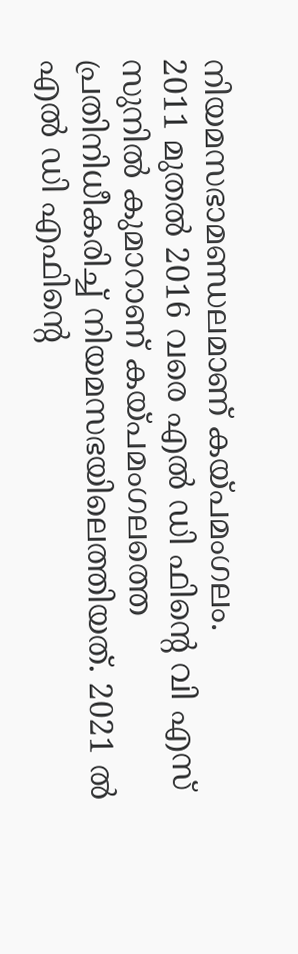നിയമസഭാമണ്ഡലമാണ് കയ്പമംഗലം.
2011 മുതൽ 2016 വരെ എൽ ഡി ഫിന്റെ വി എസ് സുനിൽ കുമാറാണ് കയ്പമംഗലത്തെ പ്രതിനിധീകരിച്ച് നിയമസഭയിലെത്തിയത്. 2021 ൽ എൽ ഡി എഫിന്റെ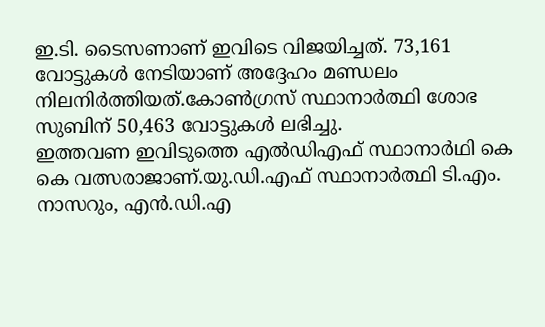ഇ.ടി. ടൈസണാണ് ഇവിടെ വിജയിച്ചത്. 73,161 വോട്ടുകൾ നേടിയാണ് അദ്ദേഹം മണ്ഡലം നിലനിർത്തിയത്.കോൺഗ്രസ് സ്ഥാനാർത്ഥി ശോഭ സുബിന് 50,463 വോട്ടുകൾ ലഭിച്ചു.
ഇത്തവണ ഇവിടുത്തെ എൽഡിഎഫ് സ്ഥാനാർഥി കെ കെ വത്സരാജാണ്.യു.ഡി.എഫ് സ്ഥാനാർത്ഥി ടി.എം. നാസറും, എൻ.ഡി.എ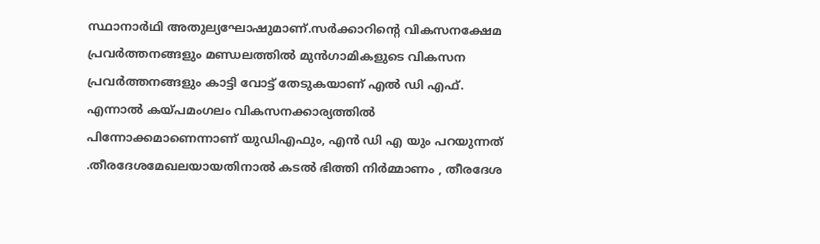സ്ഥാനാർഥി അതുല്യഘോഷുമാണ്.സർക്കാറിന്റെ വികസനക്ഷേമ പ്രവർത്തനങ്ങളും മണ്ഡലത്തിൽ മുൻഗാമികളുടെ വികസന പ്രവർത്തനങ്ങളും കാട്ടി വോട്ട് തേടുകയാണ് എൽ ഡി എഫ്.
എന്നാൽ കയ്പമംഗലം വികസനക്കാര്യത്തിൽ പിന്നോക്കമാണെന്നാണ് യുഡിഎഫും, എൻ ഡി എ യും പറയുന്നത് .തീരദേശമേഖലയായതിനാൽ കടൽ ഭിത്തി നിർമ്മാണം , തീരദേശ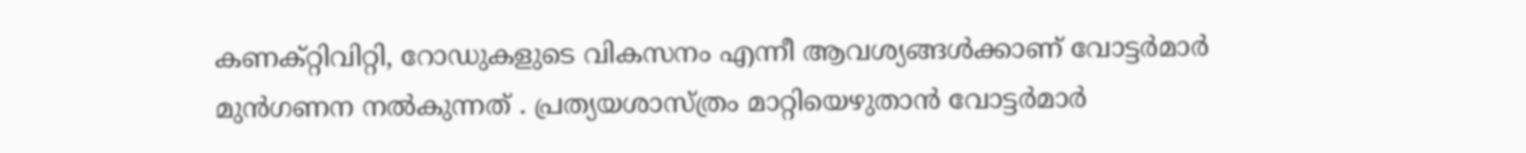കണക്റ്റിവിറ്റി, റോഡുകളുടെ വികസനം എന്നീ ആവശ്യങ്ങൾക്കാണ് വോട്ടർമാർ മുൻഗണന നൽകുന്നത് . പ്രത്യയശാസ്ത്രം മാറ്റിയെഴുതാൻ വോട്ടർമാർ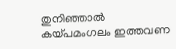തുനിഞ്ഞാൽ കയ്പമംഗലം ഇത്തവണ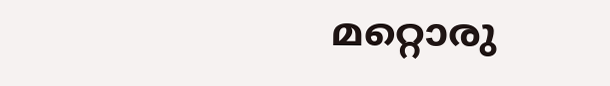മറ്റൊരു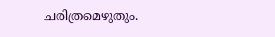ചരിത്രമെഴുതും.